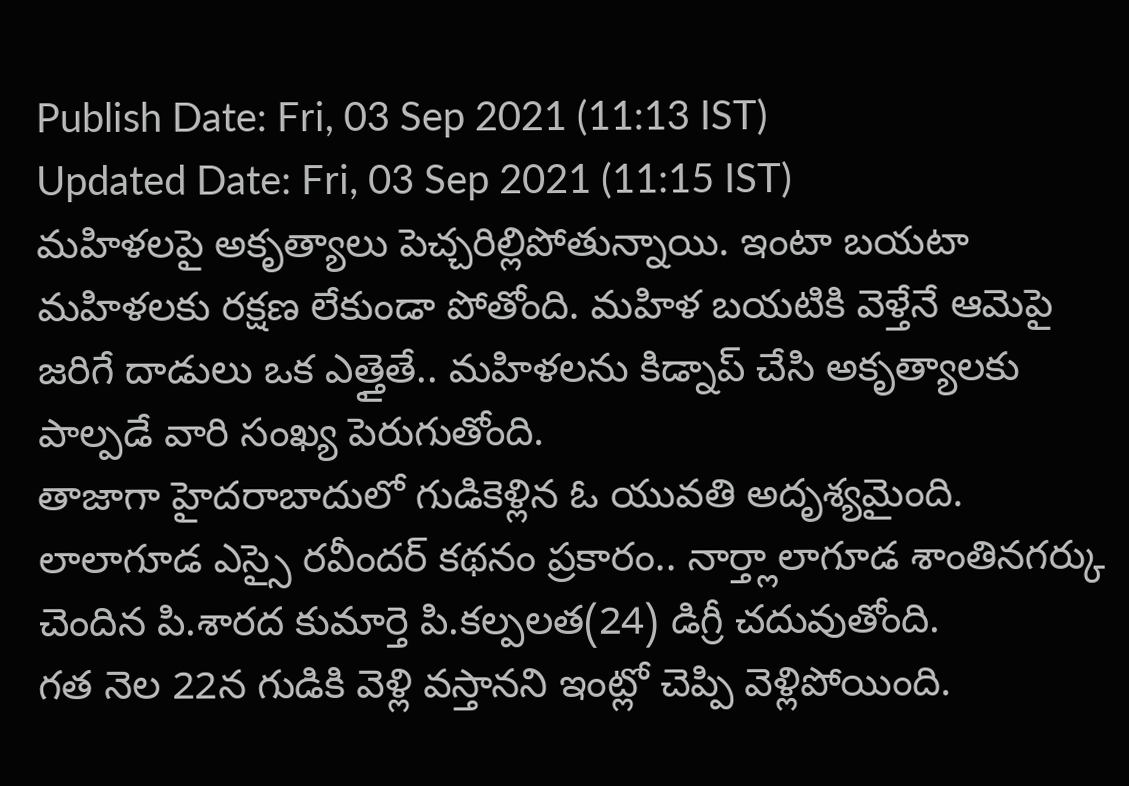Publish Date: Fri, 03 Sep 2021 (11:13 IST)
Updated Date: Fri, 03 Sep 2021 (11:15 IST)
మహిళలపై అకృత్యాలు పెచ్చరిల్లిపోతున్నాయి. ఇంటా బయటా మహిళలకు రక్షణ లేకుండా పోతోంది. మహిళ బయటికి వెళ్తేనే ఆమెపై జరిగే దాడులు ఒక ఎత్తైతే.. మహిళలను కిడ్నాప్ చేసి అకృత్యాలకు పాల్పడే వారి సంఖ్య పెరుగుతోంది.
తాజాగా హైదరాబాదులో గుడికెళ్లిన ఓ యువతి అదృశ్యమైంది. లాలాగూడ ఎస్సై రవీందర్ కథనం ప్రకారం.. నార్త్లాలాగూడ శాంతినగర్కు చెందిన పి.శారద కుమార్తె పి.కల్పలత(24) డిగ్రీ చదువుతోంది.
గత నెల 22న గుడికి వెళ్లి వస్తానని ఇంట్లో చెప్పి వెళ్లిపోయింది.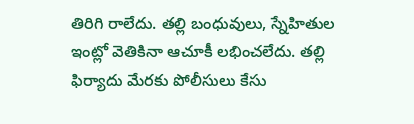తిరిగి రాలేదు. తల్లి బంధువులు, స్నేహితుల ఇంట్లో వెతికినా ఆచూకీ లభించలేదు. తల్లి ఫిర్యాదు మేరకు పోలీసులు కేసు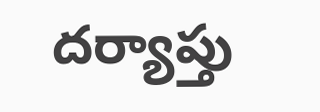దర్యాప్తు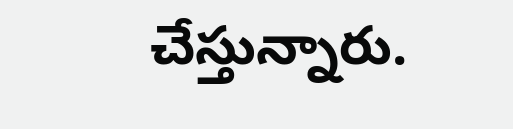చేస్తున్నారు.